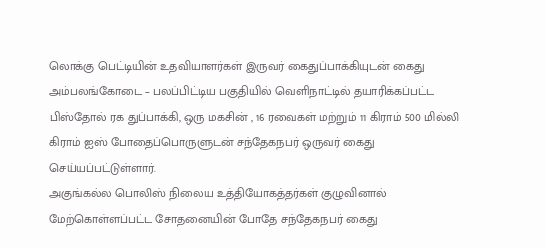லொக்கு பெட்டியின் உதவியாளர்கள் இருவர் கைதுப்பாக்கியுடன் கைது
அம்பலங்கோடை – பலப்பிட்டிய பகுதியில் வெளிநாட்டில் தயாரிக்கப்பட்ட பிஸ்தோல் ரக துப்பாக்கி, ஒரு மகசின் , 16 ரவைகள் மற்றும் 11 கிராம் 500 மில்லி கிராம் ஐஸ் போதைப்பொருளுடன் சந்தேகநபர் ஒருவர் கைது செய்யப்பட்டுள்ளார்.
அகுங்கல்ல பொலிஸ் நிலைய உத்தியோகத்தர்கள் குழுவினால் மேற்கொள்ளப்பட்ட சோதனையின் போதே சந்தேகநபர் கைது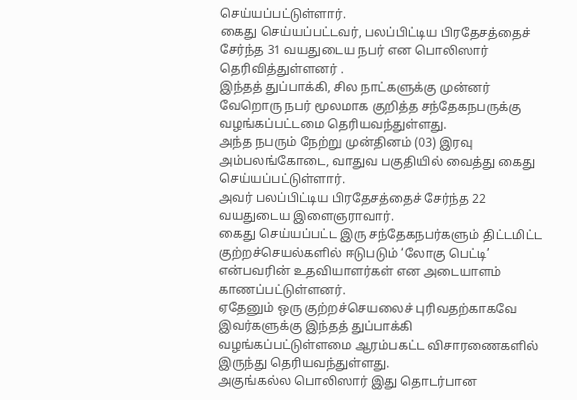செய்யப்பட்டுள்ளார்.
கைது செய்யப்பட்டவர், பலப்பிட்டிய பிரதேசத்தைச் சேர்ந்த 31 வயதுடைய நபர் என பொலிஸார் தெரிவித்துள்ளனர் .
இந்தத் துப்பாக்கி, சில நாட்களுக்கு முன்னர் வேறொரு நபர் மூலமாக குறித்த சந்தேகநபருக்கு வழங்கப்பட்டமை தெரியவந்துள்ளது.
அந்த நபரும் நேற்று முன்தினம் (03) இரவு அம்பலங்கோடை, வாதுவ பகுதியில் வைத்து கைது செய்யப்பட்டுள்ளார்.
அவர் பலப்பிட்டிய பிரதேசத்தைச் சேர்ந்த 22 வயதுடைய இளைஞராவார்.
கைது செய்யப்பட்ட இரு சந்தேகநபர்களும் திட்டமிட்ட குற்றச்செயல்களில் ஈடுபடும் ‘லோகு பெட்டி’ என்பவரின் உதவியாளர்கள் என அடையாளம் காணப்பட்டுள்ளனர்.
ஏதேனும் ஒரு குற்றச்செயலைச் புரிவதற்காகவே இவர்களுக்கு இந்தத் துப்பாக்கி வழங்கப்பட்டுள்ளமை ஆரம்பகட்ட விசாரணைகளில் இருந்து தெரியவந்துள்ளது.
அகுங்கல்ல பொலிஸார் இது தொடர்பான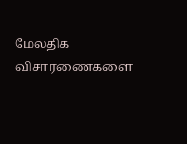மேலதிக விசாரணைகளை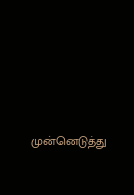முன்னெடுத்து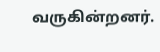வருகின்றனர்.